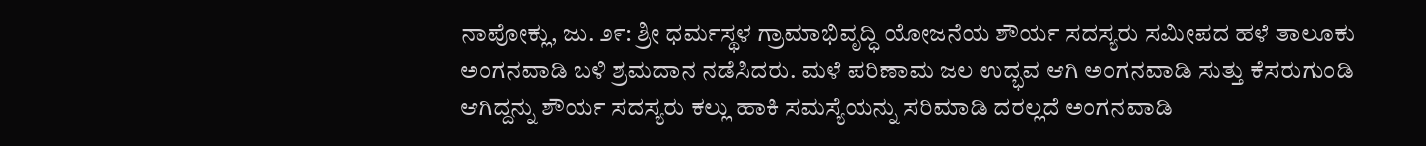ನಾಪೋಕ್ಲು, ಜು. ೨೯: ಶ್ರೀ ಧರ್ಮಸ್ಥಳ ಗ್ರಾಮಾಭಿವೃದ್ಧಿ ಯೋಜನೆಯ ಶೌರ್ಯ ಸದಸ್ಯರು ಸಮೀಪದ ಹಳೆ ತಾಲೂಕು ಅಂಗನವಾಡಿ ಬಳಿ ಶ್ರಮದಾನ ನಡೆಸಿದರು. ಮಳೆ ಪರಿಣಾಮ ಜಲ ಉದ್ಭವ ಆಗಿ ಅಂಗನವಾಡಿ ಸುತ್ತು ಕೆಸರುಗುಂಡಿ ಆಗಿದ್ದನ್ನು ಶೌರ್ಯ ಸದಸ್ಯರು ಕಲ್ಲು ಹಾಕಿ ಸಮಸ್ಯೆಯನ್ನು ಸರಿಮಾಡಿ ದರಲ್ಲದೆ ಅಂಗನವಾಡಿ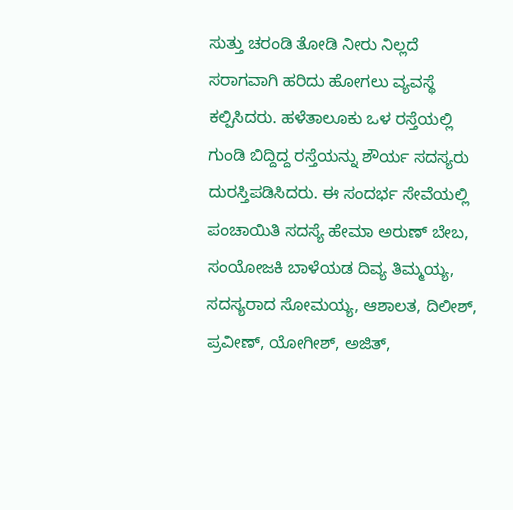ಸುತ್ತು ಚರಂಡಿ ತೋಡಿ ನೀರು ನಿಲ್ಲದೆ ಸರಾಗವಾಗಿ ಹರಿದು ಹೋಗಲು ವ್ಯವಸ್ಥೆ ಕಲ್ಪಿಸಿದರು. ಹಳೆತಾಲೂಕು ಒಳ ರಸ್ತೆಯಲ್ಲಿ ಗುಂಡಿ ಬಿದ್ದಿದ್ದ ರಸ್ತೆಯನ್ನು ಶೌರ್ಯ ಸದಸ್ಯರು ದುರಸ್ತಿಪಡಿಸಿದರು. ಈ ಸಂದರ್ಭ ಸೇವೆಯಲ್ಲಿ ಪಂಚಾಯಿತಿ ಸದಸ್ಯೆ ಹೇಮಾ ಅರುಣ್ ಬೇಬ, ಸಂಯೋಜಕಿ ಬಾಳೆಯಡ ದಿವ್ಯ ತಿಮ್ಮಯ್ಯ, ಸದಸ್ಯರಾದ ಸೋಮಯ್ಯ, ಆಶಾಲತ, ದಿಲೀಶ್, ಪ್ರವೀಣ್, ಯೋಗೀಶ್, ಅಜಿತ್,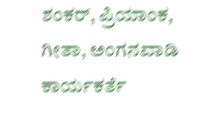ಶಂಕರ್, ಪ್ರಿಯಾಂಕ, ಗೀತಾ, ಅಂಗನವಾಡಿ ಕಾರ್ಯಕರ್ತೆ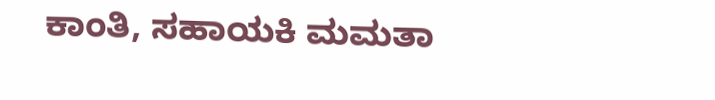ಕಾಂತಿ, ಸಹಾಯಕಿ ಮಮತಾ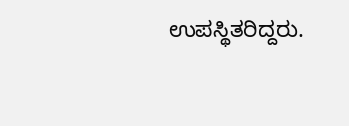ಉಪಸ್ಥಿತರಿದ್ದರು.